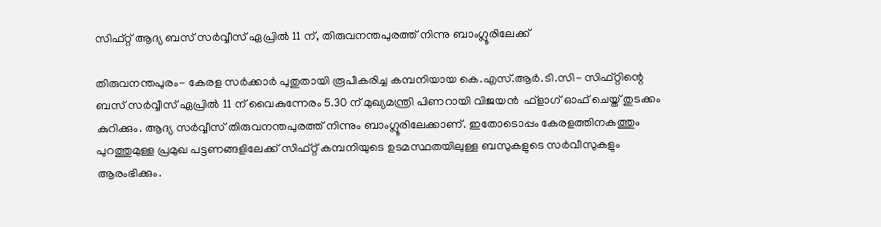സിഫ്റ്റ് ആദ്യ ബസ് സര്‍വ്വീസ് ഏപ്രില്‍ 11 ന്, തിരുവനന്തപുരത്ത് നിന്നു ബാംഗ്ലൂരിലേക്ക്

തിരുവനന്തപുരം- കേരള സര്‍ക്കാര്‍ പുതുതായി രൂപീകരിച്ച കമ്പനിയായ കെ.എസ്.ആര്‍.ടി.സി- സിഫ്റ്റിന്റെ ബസ് സര്‍വ്വീസ് ഏപ്രില്‍ 11 ന് വൈകുന്നേരം 5.30 ന് മുഖ്യമന്ത്രി പിണറായി വിജയന്‍  ഫ്‌ളാഗ് ഓഫ് ചെയ്ത് തുടക്കം കുറിക്കും. ആദ്യ സര്‍വ്വീസ് തിരുവനന്തപുരത്ത് നിന്നും ബാംഗ്ലൂരിലേക്കാണ്. ഇതോടൊപ്പം കേരളത്തിനകത്തും പുറത്തുമുള്ള പ്രമുഖ പട്ടണങ്ങളിലേക്ക് സിഫ്റ്റ് കമ്പനിയുടെ ഉടമസ്ഥതയിലുള്ള ബസുകളുടെ സര്‍വീസുകളും ആരംഭിക്കും.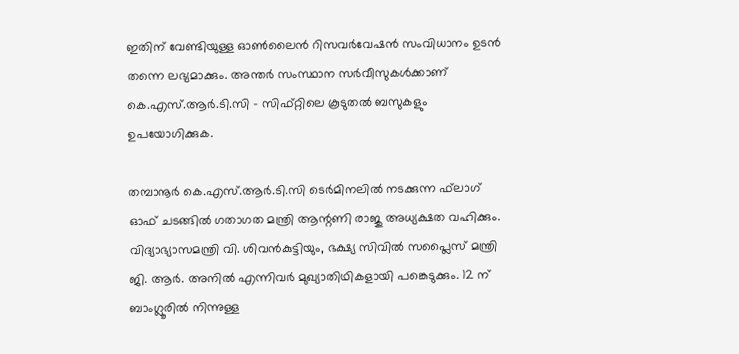ഇതിന് വേണ്ടിയുള്ള ഓണ്‍ലൈന്‍ റിസവര്‍വേഷന്‍ സംവിധാനം ഉടന്‍ തന്നെ ലഭ്യമാക്കും. അന്തര്‍ സംസ്ഥാന സര്‍വീസുകള്‍ക്കാണ് കെ.എസ്.ആര്‍.ടി.സി - സിഫ്റ്റിലെ കൂടുതല്‍ ബസുകളും ഉപയോഗിക്കുക.

തമ്പാനൂര്‍ കെ.എസ്.ആര്‍.ടി.സി ടെര്‍മിനലില്‍ നടക്കുന്ന ഫ്‌ലാഗ് ഓഫ് ചടങ്ങില്‍ ഗതാഗത മന്ത്രി ആന്റണി രാജു അധ്യക്ഷത വഹിക്കും. വിദ്യാഭ്യാസമന്ത്രി വി. ശിവന്‍കുട്ടിയും, ഭക്ഷ്യ സിവില്‍ സപ്ലൈസ് മന്ത്രി ജി. ആര്‍. അനില്‍ എന്നിവര്‍ മുഖ്യാതിഥികളായി പങ്കെടുക്കും. 12 ന് ബാംഗ്ലൂരില്‍ നിന്നുള്ള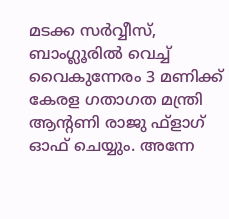മടക്ക സര്‍വ്വീസ്, ബാംഗ്ലൂരില്‍ വെച്ച് വൈകുന്നേരം 3 മണിക്ക് കേരള ഗതാഗത മന്ത്രി ആന്റണി രാജു ഫ്‌ളാഗ് ഓഫ് ചെയ്യും. അന്നേ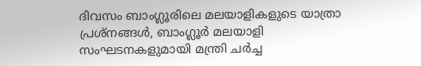ദിവസം ബാംഗ്ലൂരിലെ മലയാളികളുടെ യാത്രാ പ്രശ്‌നങ്ങള്‍, ബാംഗ്ലൂര്‍ മലയാളി സംഘടനകളുമായി മന്ത്രി ചര്‍ച്ച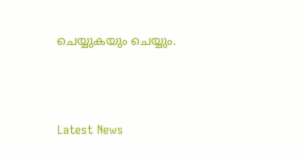ചെയ്യുകയും ചെയ്യും.



Latest News